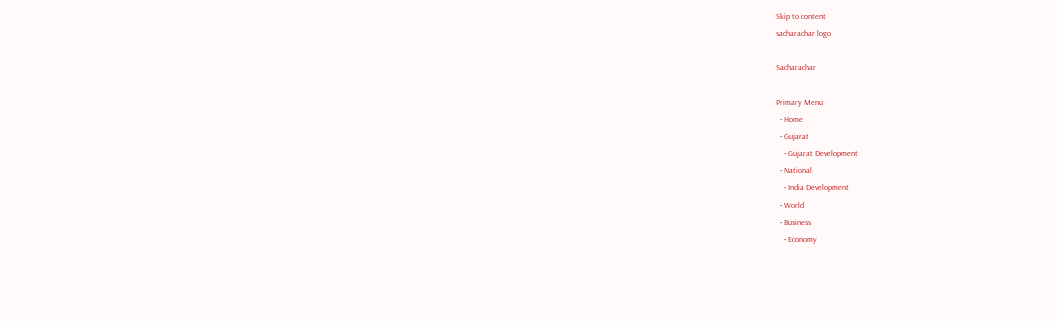Skip to content
sacharachar logo

Sacharachar

Primary Menu
  • Home
  • Gujarat
    • Gujarat Development
  • National
    • India Development
  • World
  • Business
    • Economy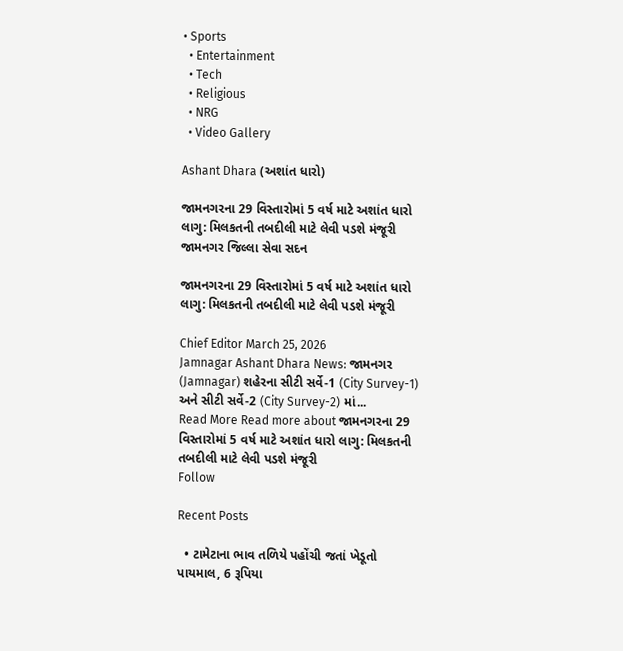• Sports
  • Entertainment
  • Tech
  • Religious
  • NRG
  • Video Gallery

Ashant Dhara (અશાંત ધારો)

જામનગરના 29 વિસ્તારોમાં 5 વર્ષ માટે અશાંત ધારો લાગુ: મિલકતની તબદીલી માટે લેવી પડશે મંજૂરી જામનગર જિલ્લા સેવા સદન

જામનગરના 29 વિસ્તારોમાં 5 વર્ષ માટે અશાંત ધારો લાગુ: મિલકતની તબદીલી માટે લેવી પડશે મંજૂરી

Chief Editor March 25, 2026
Jamnagar Ashant Dhara News: જામનગર (Jamnagar) શહેરના સીટી સર્વે-1 (City Survey-1) અને સીટી સર્વે-2 (City Survey-2) માં...
Read More Read more about જામનગરના 29 વિસ્તારોમાં 5 વર્ષ માટે અશાંત ધારો લાગુ: મિલકતની તબદીલી માટે લેવી પડશે મંજૂરી
Follow

Recent Posts

  • ટામેટાના ભાવ તળિયે પહોંચી જતાં ખેડૂતો પાયમાલ, 6 રૂપિયા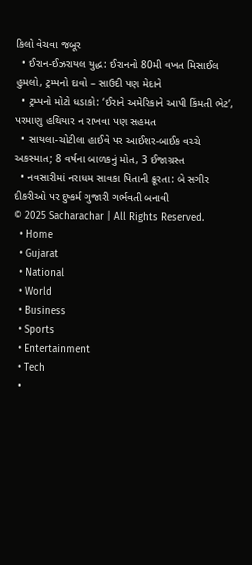કિલો વેચવા જબૂર
  • ઈરાન-ઈઝરાયલ યુદ્ધ: ઈરાનનો 80મી વખત મિસાઈલ હુમલો, ટ્રમ્પનો દાવો – સાઉદી પણ મેદાને
  • ટ્રમ્પનો મોટો ધડાકો: ‘ઈરાને અમેરિકાને આપી કિંમતી ભેટ’, પરમાણુ હથિયાર ન રાખવા પણ સહમત
  • સાયલા-ચોટીલા હાઈવે પર આઈશર-બાઈક વચ્ચે અકસ્માત; 8 વર્ષના બાળકનું મોત, 3 ઈજાગ્રસ્ત
  • નવસારીમાં નરાધમ સાવકા પિતાની ક્રૂરતા: બે સગીર દીકરીઓ પર દુષ્કર્મ ગુજારી ગર્ભવતી બનાવી
© 2025 Sacharachar | All Rights Reserved.
  • Home
  • Gujarat
  • National
  • World
  • Business
  • Sports
  • Entertainment
  • Tech
  •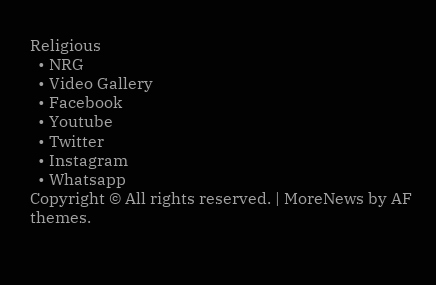Religious
  • NRG
  • Video Gallery
  • Facebook
  • Youtube
  • Twitter
  • Instagram
  • Whatsapp
Copyright © All rights reserved. | MoreNews by AF themes.